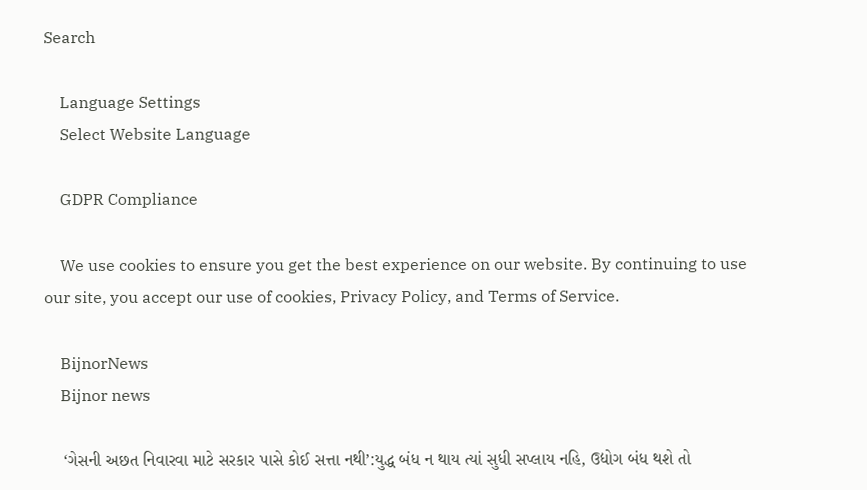Search

    Language Settings
    Select Website Language

    GDPR Compliance

    We use cookies to ensure you get the best experience on our website. By continuing to use our site, you accept our use of cookies, Privacy Policy, and Terms of Service.

    BijnorNews
    Bijnor news

    ‘ગેસની અછત નિવારવા માટે સરકાર પાસે કોઈ સત્તા નથી’:યુદ્ધ બંધ ન થાય ત્યાં સુધી સપ્લાય નહિ, ઉદ્યોગ બંધ થશે તો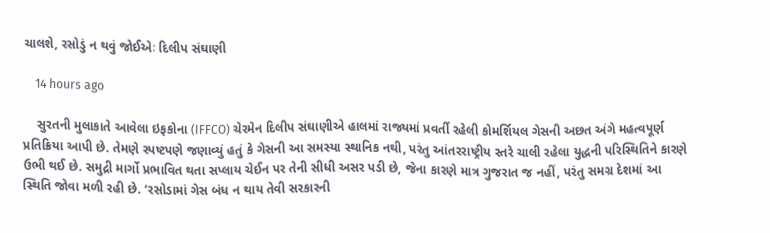ચાલશે, રસોડું ન થવું જોઈએઃ દિલીપ સંઘાણી

    14 hours ago

    સુરતની મુલાકાતે આવેલા ઇફકોના (IFFCO) ચેરમેન દિલીપ સંઘાણીએ હાલમાં રાજ્યમાં પ્રવર્તી રહેલી કોમર્શિયલ ગેસની અછત અંગે મહત્વપૂર્ણ પ્રતિક્રિયા આપી છે. તેમણે સ્પષ્ટપણે જણાવ્યું હતું કે ગેસની આ સમસ્યા સ્થાનિક નથી, પરંતુ આંતરરાષ્ટ્રીય સ્તરે ચાલી રહેલા યુદ્ધની પરિસ્થિતિને કારણે ઉભી થઈ છે. સમુદ્રી માર્ગો પ્રભાવિત થતા સપ્લાય ચેઈન પર તેની સીધી અસર પડી છે, જેના કારણે માત્ર ગુજરાત જ નહીં, પરંતુ સમગ્ર દેશમાં આ સ્થિતિ જોવા મળી રહી છે. ‘રસોડામાં ગેસ બંધ ન થાય તેવી સરકારની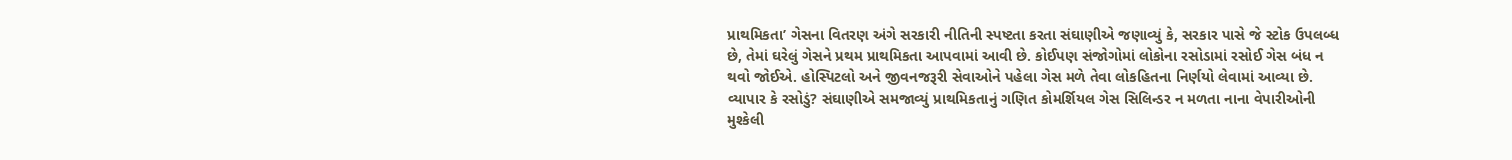પ્રાથમિકતા’ ગેસના વિતરણ અંગે સરકારી નીતિની સ્પષ્ટતા કરતા સંઘાણીએ જણાવ્યું કે, સરકાર પાસે જે સ્ટોક ઉપલબ્ધ છે, તેમાં ઘરેલું ગેસને પ્રથમ પ્રાથમિકતા આપવામાં આવી છે. કોઈપણ સંજોગોમાં લોકોના રસોડામાં રસોઈ ગેસ બંધ ન થવો જોઈએ. હોસ્પિટલો અને જીવનજરૂરી સેવાઓને પહેલા ગેસ મળે તેવા લોકહિતના નિર્ણયો લેવામાં આવ્યા છે. વ્યાપાર કે રસોડું? સંઘાણીએ સમજાવ્યું પ્રાથમિકતાનું ગણિત કોમર્શિયલ ગેસ સિલિન્ડર ન મળતા નાના વેપારીઓની મુશ્કેલી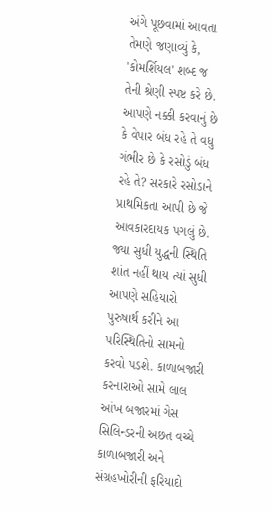અંગે પૂછવામાં આવતા તેમણે જણાવ્યું કે, 'કોમર્શિયલ' શબ્દ જ તેની શ્રેણી સ્પષ્ટ કરે છે. આપણે નક્કી કરવાનું છે કે વેપાર બંધ રહે તે વધુ ગંભીર છે કે રસોડું બંધ રહે તે? સરકારે રસોડાને પ્રાથમિકતા આપી છે જે આવકારદાયક પગલું છે. જ્યા સુધી યુદ્ધની સ્થિતિ શાંત નહીં થાય ત્યાં સુધી આપણે સહિયારો પુરુષાર્થ કરીને આ પરિસ્થિતિનો સામનો કરવો પડશે. કાળાબજારી કરનારાઓ સામે લાલ આંખ બજારમાં ગેસ સિલિન્ડરની અછત વચ્ચે કાળાબજારી અને સંગ્રહખોરીની ફરિયાદો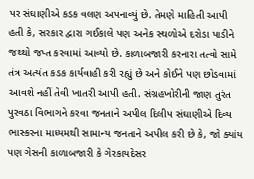પર સંઘાણીએ કડક વલણ અપનાવ્યું છે. તેમણે માહિતી આપી હતી કે, સરકાર દ્વારા ગઈકાલે પણ અનેક સ્થળોએ દરોડા પાડીને જથ્થો જપ્ત કરવામાં આવ્યો છે. કાળાબજારી કરનારા તત્વો સામે તંત્ર અત્યંત કડક કાર્યવાહી કરી રહ્યું છે અને કોઈને પણ છોડવામાં આવશે નહીં તેવી ખાતરી આપી હતી. સંગ્રહખોરીની જાણ તુરંત પુરવઠા વિભાગને કરવા જનતાને અપીલ દિલીપ સંઘાણીએ દિવ્ય ભાસ્કરના માધ્યમથી સામાન્ય જનતાને અપીલ કરી છે કે, જો ક્યાંય પણ ગેસની કાળાબજારી કે ગેરકાયદેસર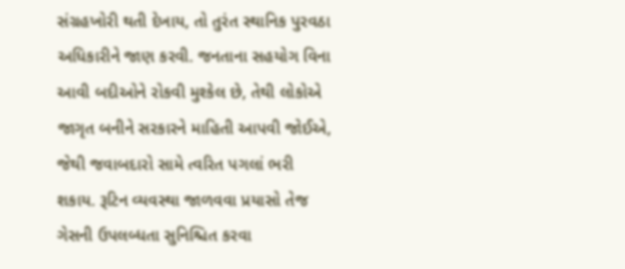સંગ્રહખોરી થતી દેખાય, તો તુરંત સ્થાનિક પુરવઠા અધિકારીને જાણ કરવી. જનતાના સહયોગ વિના આવી બદીઓને રોકવી મુશ્કેલ છે, તેથી લોકોએ જાગૃત બનીને સરકારને માહિતી આપવી જોઈએ, જેથી જવાબદારો સામે ત્વરિત પગલાં ભરી શકાય. રૂટિન વ્યવસ્થા જાળવવા પ્રયાસો તેજ ગેસની ઉપલબ્ધતા સુનિશ્ચિત કરવા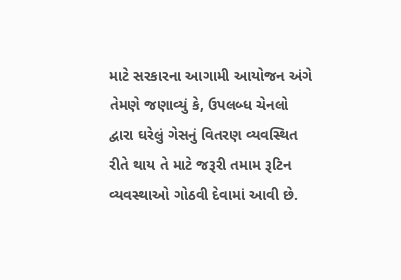માટે સરકારના આગામી આયોજન અંગે તેમણે જણાવ્યું કે, ઉપલબ્ધ ચેનલો દ્વારા ઘરેલું ગેસનું વિતરણ વ્યવસ્થિત રીતે થાય તે માટે જરૂરી તમામ રૂટિન વ્યવસ્થાઓ ગોઠવી દેવામાં આવી છે.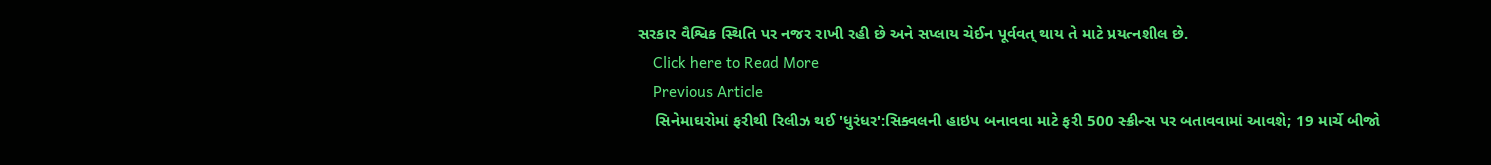સરકાર વૈશ્વિક સ્થિતિ પર નજર રાખી રહી છે અને સપ્લાય ચેઈન પૂર્વવત્ થાય તે માટે પ્રયત્નશીલ છે.
    Click here to Read More
    Previous Article
    સિનેમાઘરોમાં ફરીથી રિલીઝ થઈ 'ધુરંધર':સિક્વલની હાઇપ બનાવવા માટે ફરી 500 સ્ક્રીન્સ પર બતાવવામાં આવશે; 19 માર્ચે બીજો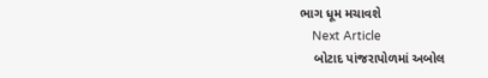ભાગ ધૂમ મચાવશે
    Next Article
    બોટાદ પાંજરાપોળમાં અબોલ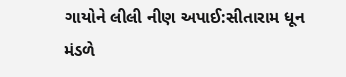ગાયોને લીલી નીણ અપાઈ:સીતારામ ધૂન મંડળે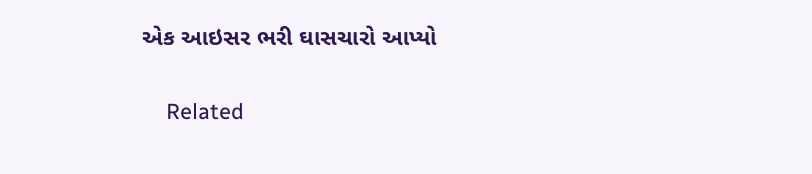એક આઇસર ભરી ઘાસચારો આપ્યો

    Related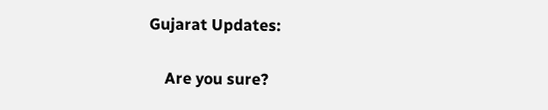Gujarat Updates:

    Are you sure?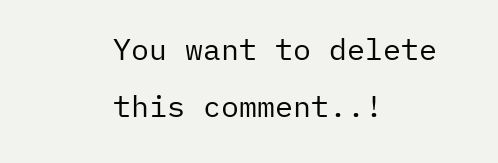You want to delete this comment..!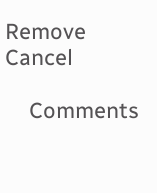Remove Cancel

    Comments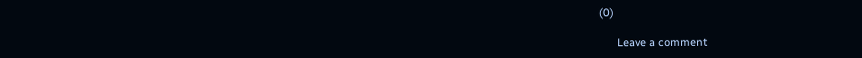(0)

      Leave a comment